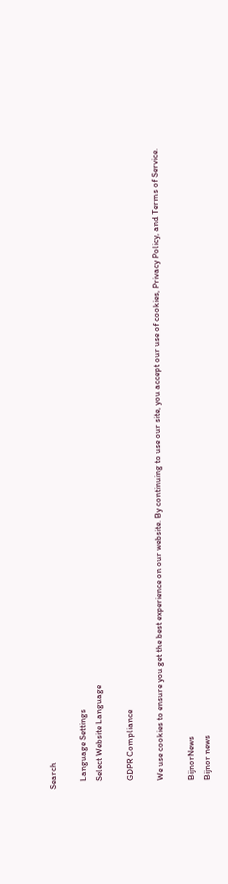Search

    Language Settings
    Select Website Language

    GDPR Compliance

    We use cookies to ensure you get the best experience on our website. By continuing to use our site, you accept our use of cookies, Privacy Policy, and Terms of Service.

    BijnorNews
    Bijnor news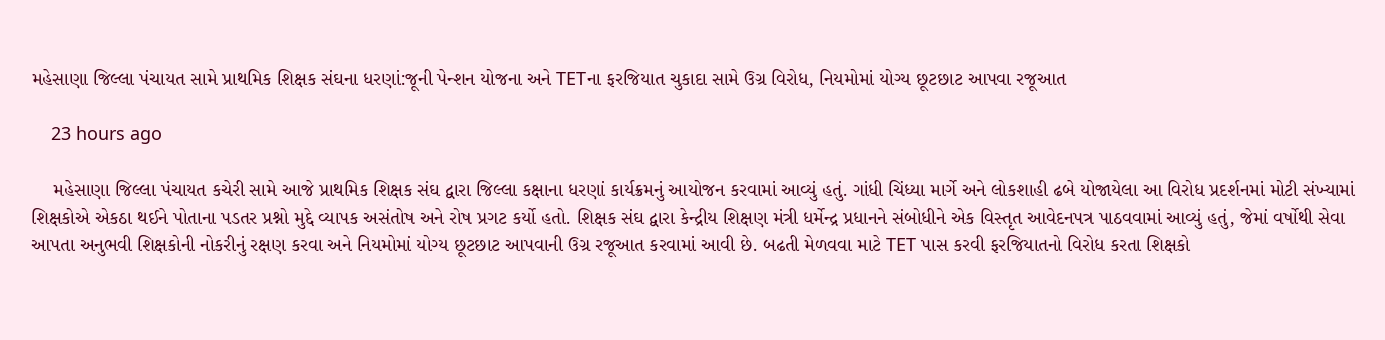મહેસાણા જિલ્લા પંચાયત સામે પ્રાથમિક શિક્ષક સંઘના ધરણાં:જૂની પેન્શન યોજના અને TETના ફરજિયાત ચુકાદા સામે ઉગ્ર વિરોધ, નિયમોમાં યોગ્ય છૂટછાટ આપવા રજૂઆત

    23 hours ago

    મહેસાણા જિલ્લા પંચાયત કચેરી સામે આજે પ્રાથમિક શિક્ષક સંઘ દ્વારા જિલ્લા કક્ષાના ધરણાં કાર્યક્રમનું આયોજન કરવામાં આવ્યું હતું. ગાંધી ચિંધ્યા માર્ગે અને લોકશાહી ઢબે યોજાયેલા આ વિરોધ પ્રદર્શનમાં મોટી સંખ્યામાં શિક્ષકોએ એકઠા થઈને પોતાના પડતર પ્રશ્નો મુદ્દે વ્યાપક અસંતોષ અને રોષ પ્રગટ કર્યો હતો. શિક્ષક સંઘ દ્વારા કેન્દ્રીય શિક્ષણ મંત્રી ધર્મેન્દ્ર પ્રધાનને સંબોધીને એક વિસ્તૃત આવેદનપત્ર પાઠવવામાં આવ્યું હતું, જેમાં વર્ષોથી સેવા આપતા અનુભવી શિક્ષકોની નોકરીનું રક્ષણ કરવા અને નિયમોમાં યોગ્ય છૂટછાટ આપવાની ઉગ્ર રજૂઆત કરવામાં આવી છે. બઢતી મેળવવા માટે TET પાસ કરવી ફરજિયાતનો વિરોધ કરતા શિક્ષકો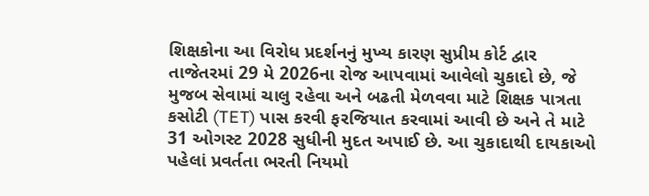શિક્ષકોના આ વિરોધ પ્રદર્શનનું મુખ્ય કારણ સુપ્રીમ કોર્ટ દ્વાર તાજેતરમાં 29 મે 2026ના રોજ આપવામાં આવેલો ચુકાદો છે, જે મુજબ સેવામાં ચાલુ રહેવા અને બઢતી મેળવવા માટે શિક્ષક પાત્રતા કસોટી (TET) પાસ કરવી ફરજિયાત કરવામાં આવી છે અને તે માટે 31 ઓગસ્ટ 2028 સુધીની મુદત અપાઈ છે. આ ચુકાદાથી દાયકાઓ પહેલાં પ્રવર્તતા ભરતી નિયમો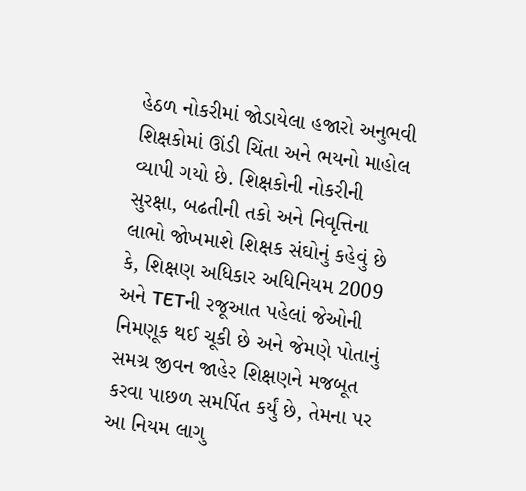હેઠળ નોકરીમાં જોડાયેલા હજારો અનુભવી શિક્ષકોમાં ઊંડી ચિંતા અને ભયનો માહોલ વ્યાપી ગયો છે. શિક્ષકોની નોકરીની સુરક્ષા, બઢતીની તકો અને નિવૃત્તિના લાભો જોખમાશે શિક્ષક સંઘોનું કહેવું છે કે, શિક્ષણ અધિકાર અધિનિયમ 2009 અને TETની રજૂઆત પહેલાં જેઓની નિમણૂક થઈ ચૂકી છે અને જેમણે પોતાનું સમગ્ર જીવન જાહેર શિક્ષણને મજબૂત કરવા પાછળ સમર્પિત કર્યું છે, તેમના પર આ નિયમ લાગુ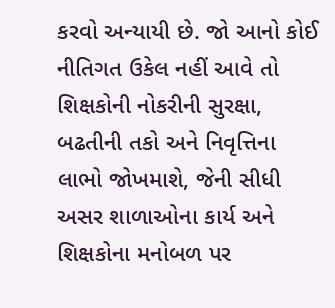કરવો અન્યાયી છે. જો આનો કોઈ નીતિગત ઉકેલ નહીં આવે તો શિક્ષકોની નોકરીની સુરક્ષા, બઢતીની તકો અને નિવૃત્તિના લાભો જોખમાશે, જેની સીધી અસર શાળાઓના કાર્ય અને શિક્ષકોના મનોબળ પર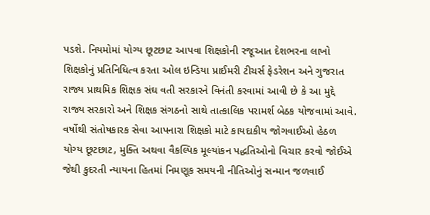પડશે. નિયમોમાં યોગ્ય છૂટછાટ આપવા શિક્ષકોની રજૂઆત દેશભરના લાખો શિક્ષકોનું પ્રતિનિધિત્વ કરતા ઓલ ઇન્ડિયા પ્રાઈમરી ટીચર્સ ફેડરેશન અને ગુજરાત રાજ્ય પ્રાથમિક શિક્ષક સંઘ વતી સરકારને વિનંતી કરવામાં આવી છે કે આ મુદ્દે રાજ્ય સરકારો અને શિક્ષક સંગઠનો સાથે તાત્કાલિક પરામર્શ બેઠક યોજવામાં આવે. વર્ષોથી સંતોષકારક સેવા આપનારા શિક્ષકો માટે કાયદાકીય જોગવાઈઓ હેઠળ યોગ્ય છૂટછાટ, મુક્તિ અથવા વૈકલ્પિક મૂલ્યાંકન પદ્ધતિઓનો વિચાર કરવો જોઈએ જેથી કુદરતી ન્યાયના હિતમાં નિમણૂક સમયની નીતિઓનું સન્માન જળવાઈ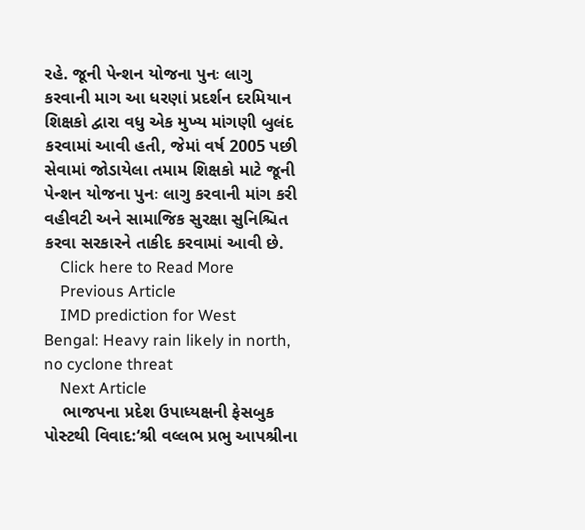રહે. જૂની પેન્શન યોજના પુનઃ લાગુ કરવાની માગ આ ધરણાં પ્રદર્શન દરમિયાન શિક્ષકો દ્વારા વધુ એક મુખ્ય માંગણી બુલંદ કરવામાં આવી હતી, જેમાં વર્ષ 2005 પછી સેવામાં જોડાયેલા તમામ શિક્ષકો માટે જૂની પેન્શન યોજના પુનઃ લાગુ કરવાની માંગ કરી વહીવટી અને સામાજિક સુરક્ષા સુનિશ્ચિત કરવા સરકારને તાકીદ કરવામાં આવી છે.
    Click here to Read More
    Previous Article
    IMD prediction for West Bengal: Heavy rain likely in north, no cyclone threat
    Next Article
    ભાજપના પ્રદેશ ઉપાધ્યક્ષની ફેસબુક પોસ્ટથી વિવાદ:‘શ્રી વલ્લભ પ્રભુ આપશ્રીના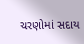ચરણોમાં સદાય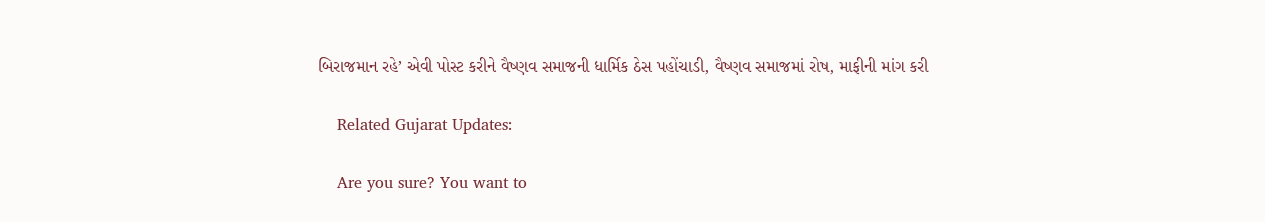બિરાજમાન રહે’ એવી પોસ્ટ કરીને વૈષ્ણવ સમાજની ધાર્મિક ઠેસ પહોંચાડી, વૈષ્ણવ સમાજમાં રોષ, માફીની માંગ કરી

    Related Gujarat Updates:

    Are you sure? You want to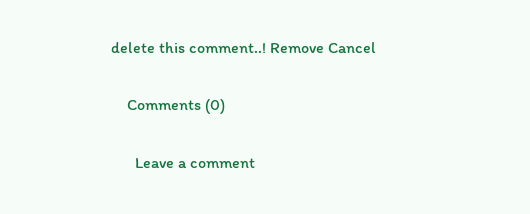delete this comment..! Remove Cancel

    Comments (0)

      Leave a comment